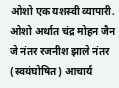ओशो एक यशस्वी व्यापारी. ओशो अर्थात चंद्र मोहन जैन जे नंतर रजनीश झाले नंतर (स्वयंघोषित) आचार्य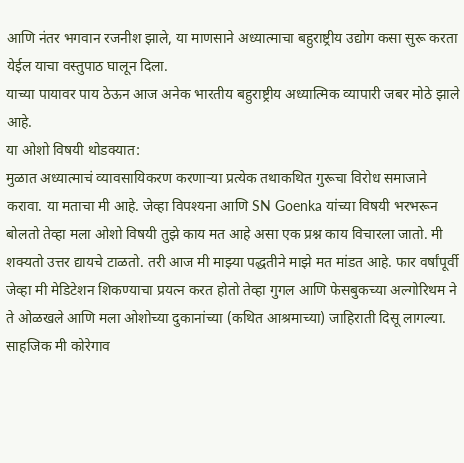आणि नंतर भगवान रजनीश झाले, या माणसाने अध्यात्माचा बहुराष्ट्रीय उद्योग कसा सुरू करता येईल याचा वस्तुपाठ घालून दिला.
याच्या पायावर पाय ठेऊन आज अनेक भारतीय बहुराष्ट्रीय अध्यात्मिक व्यापारी जबर मोठे झाले आहे.
या ओशो विषयी थोडक्यात:
मुळात अध्यात्माचं व्यावसायिकरण करणाऱ्या प्रत्येक तथाकथित गुरूचा विरोध समाजाने करावा. या मताचा मी आहे. जेव्हा विपश्यना आणि SN Goenka यांच्या विषयी भरभरून बोलतो तेव्हा मला ओशो विषयी तुझे काय मत आहे असा एक प्रश्न काय विचारला जातो. मी शक्यतो उत्तर द्यायचे टाळतो. तरी आज मी माझ्या पद्धतीने माझे मत मांडत आहे. फार वर्षांपूर्वी जेव्हा मी मेडिटेशन शिकण्याचा प्रयत्न करत होतो तेव्हा गुगल आणि फेसबुकच्या अल्गोरिथम ने ते ओळखले आणि मला ओशोच्या दुकानांच्या (कथित आश्रमाच्या) जाहिराती दिसू लागल्या. साहजिक मी कोरेगाव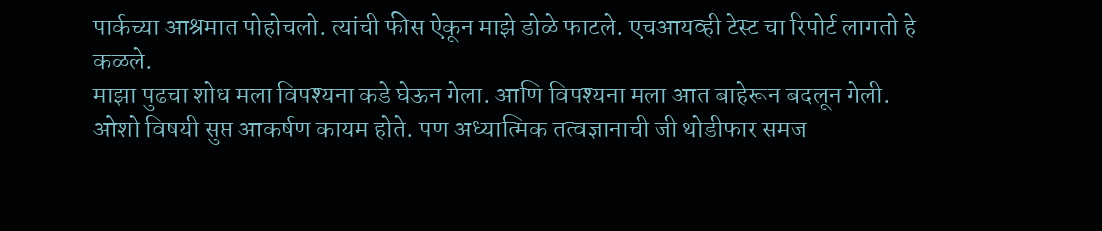पार्कच्या आश्रमात पोहोचलो. त्यांची फीस ऐकून माझे डोळे फाटले. एचआयव्ही टेस्ट चा रिपोर्ट लागतो हे कळले.
माझा पुढचा शोध मला विपश्यना कडे घेऊन गेला. आणि विपश्यना मला आत बाहेरून बदलून गेली. ओशो विषयी सुप्त आकर्षण कायम होते. पण अध्यात्मिक तत्वज्ञानाची जी थोडीफार समज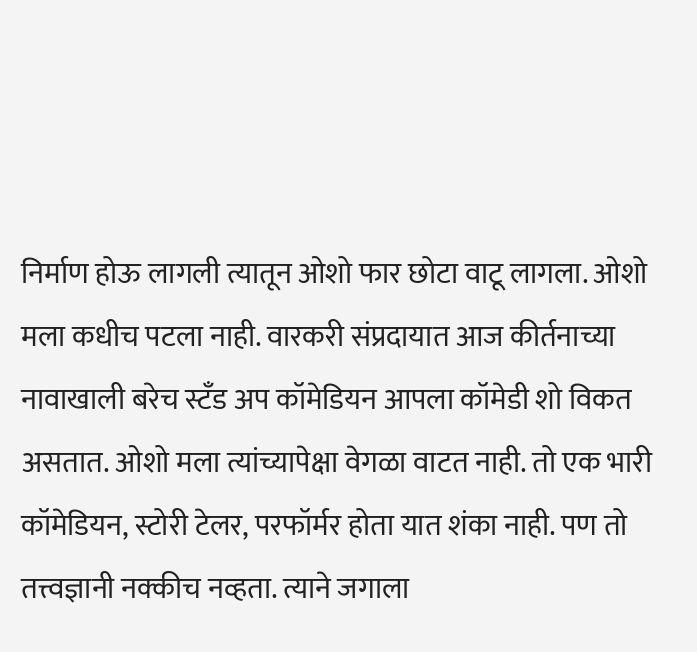निर्माण होऊ लागली त्यातून ओशो फार छोटा वाटू लागला. ओशो मला कधीच पटला नाही. वारकरी संप्रदायात आज कीर्तनाच्या नावाखाली बरेच स्टॅंड अप कॉमेडियन आपला कॉमेडी शो विकत असतात. ओशो मला त्यांच्यापेक्षा वेगळा वाटत नाही. तो एक भारी कॉमेडियन, स्टोरी टेलर, परफॉर्मर होता यात शंका नाही. पण तो तत्त्वज्ञानी नक्कीच नव्हता. त्याने जगाला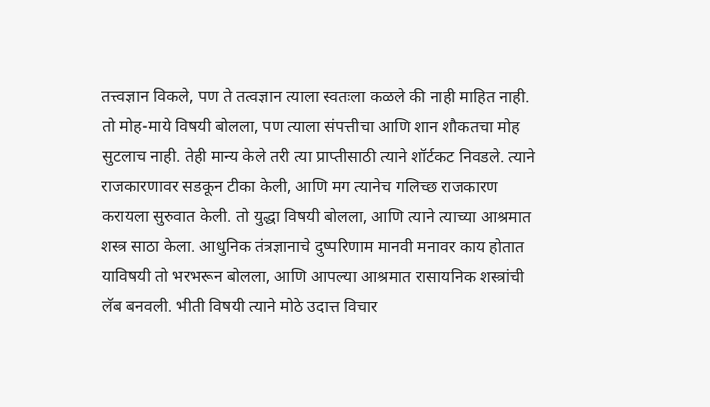तत्त्वज्ञान विकले, पण ते तत्वज्ञान त्याला स्वतःला कळले की नाही माहित नाही. तो मोह-माये विषयी बोलला, पण त्याला संपत्तीचा आणि शान शौकतचा मोह सुटलाच नाही. तेही मान्य केले तरी त्या प्राप्तीसाठी त्याने शॉर्टकट निवडले. त्याने राजकारणावर सडकून टीका केली, आणि मग त्यानेच गलिच्छ राजकारण करायला सुरुवात केली. तो युद्धा विषयी बोलला, आणि त्याने त्याच्या आश्रमात शस्त्र साठा केला. आधुनिक तंत्रज्ञानाचे दुष्परिणाम मानवी मनावर काय होतात याविषयी तो भरभरून बोलला, आणि आपल्या आश्रमात रासायनिक शस्त्रांची लॅब बनवली. भीती विषयी त्याने मोठे उदात्त विचार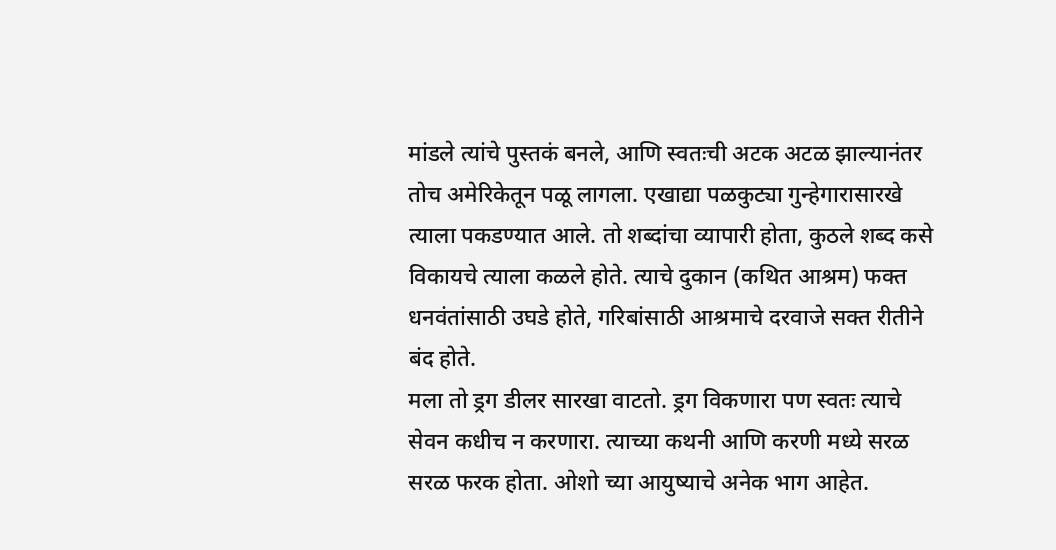मांडले त्यांचे पुस्तकं बनले, आणि स्वतःची अटक अटळ झाल्यानंतर तोच अमेरिकेतून पळू लागला. एखाद्या पळकुट्या गुन्हेगारासारखे त्याला पकडण्यात आले. तो शब्दांचा व्यापारी होता, कुठले शब्द कसे विकायचे त्याला कळले होते. त्याचे दुकान (कथित आश्रम) फक्त धनवंतांसाठी उघडे होते, गरिबांसाठी आश्रमाचे दरवाजे सक्त रीतीने बंद होते.
मला तो ड्रग डीलर सारखा वाटतो. ड्रग विकणारा पण स्वतः त्याचे सेवन कधीच न करणारा. त्याच्या कथनी आणि करणी मध्ये सरळ सरळ फरक होता. ओशो च्या आयुष्याचे अनेक भाग आहेत.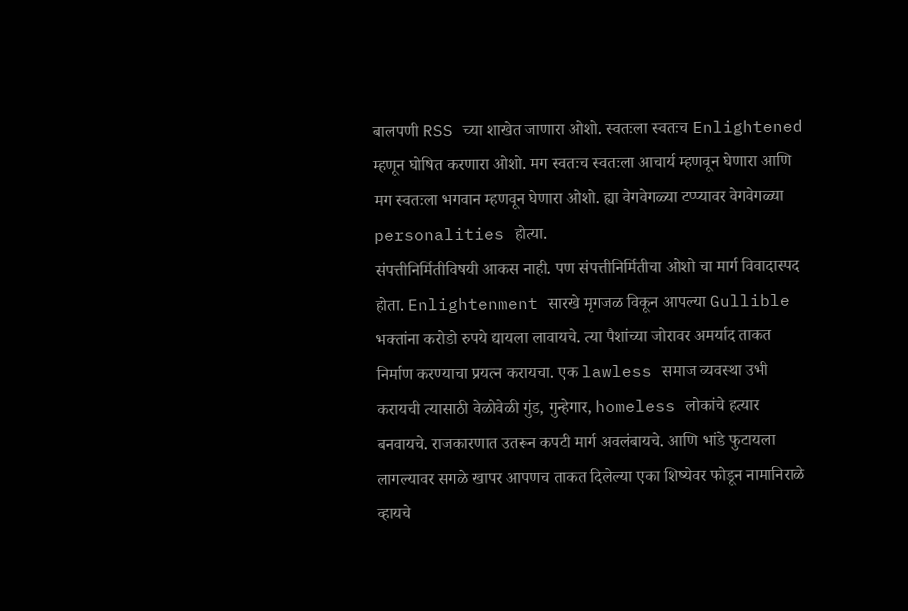बालपणी RSS च्या शाखेत जाणारा ओशो. स्वतःला स्वतःच Enlightened म्हणून घोषित करणारा ओशो. मग स्वतःच स्वतःला आचार्य म्हणवून घेणारा आणि मग स्वतःला भगवान म्हणवून घेणारा ओशो. ह्या वेगवेगळ्या टप्प्यावर वेगवेगळ्या personalities होत्या.
संपत्तीनिर्मितीविषयी आकस नाही. पण संपत्तीनिर्मितीचा ओशो चा मार्ग विवादास्पद होता. Enlightenment सारखे मृगजळ विकून आपल्या Gullible भक्तांना करोडो रुपये द्यायला लावायचे. त्या पैशांच्या जोरावर अमर्याद ताकत निर्माण करण्याचा प्रयत्न करायचा. एक lawless समाज व्यवस्था उभी करायची त्यासाठी वेळोवेळी गुंड, गुन्हेगार, homeless लोकांचे हत्यार बनवायचे. राजकारणात उतरून कपटी मार्ग अवलंबायचे. आणि भांडे फुटायला लागल्यावर सगळे खापर आपणच ताकत दिलेल्या एका शिष्येवर फोडून नामानिराळे व्हायचे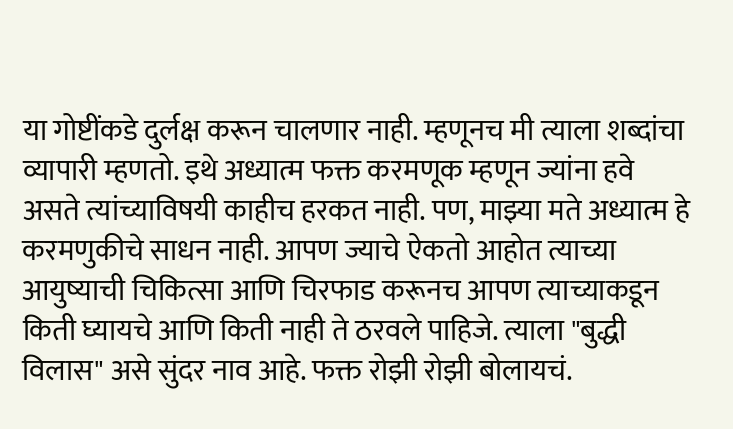या गोष्टींकडे दुर्लक्ष करून चालणार नाही. म्हणूनच मी त्याला शब्दांचा व्यापारी म्हणतो. इथे अध्यात्म फक्त करमणूक म्हणून ज्यांना हवे असते त्यांच्याविषयी काहीच हरकत नाही. पण, माझ्या मते अध्यात्म हे करमणुकीचे साधन नाही. आपण ज्याचे ऐकतो आहोत त्याच्या आयुष्याची चिकित्सा आणि चिरफाड करूनच आपण त्याच्याकडून किती घ्यायचे आणि किती नाही ते ठरवले पाहिजे. त्याला "बुद्धी विलास" असे सुंदर नाव आहे. फक्त रोझी रोझी बोलायचं.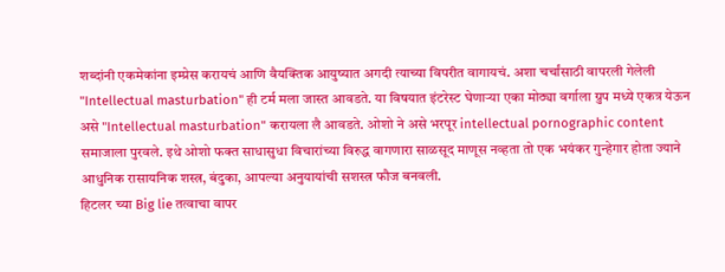शब्दांनी एकमेकांना इम्प्रेस करायचं आणि वैयक्तिक आयुष्यात अगदी त्याच्या विपरीत वागायचं. अशा चर्चांसाठी वापरली गेलेली "Intellectual masturbation" ही टर्म मला जास्त आवडते. या विषयात इंटरेस्ट घेणाऱ्या एका मोठ्या वर्गाला ग्रुप मध्ये एकत्र येऊन असे "Intellectual masturbation" करायला लै आवडते. ओशो ने असे भरपूर intellectual pornographic content समाजाला पुरवले. इथे ओशो फक्त साधासुधा विचारांच्या विरुद्ध वागणारा साळसूद माणूस नव्हता तो एक भयंकर गुन्हेगार होता ज्याने आधुनिक रासायनिक शस्त्र, बंदुका, आपल्या अनुयायांची सशस्त्र फौज बनवली.
हिटलर च्या Big lie तत्वाचा वापर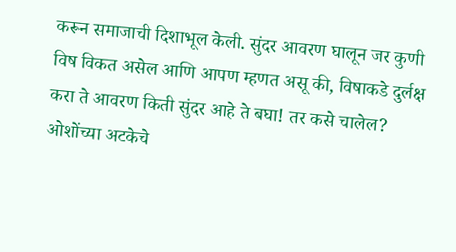करून समाजाची दिशाभूल केली. सुंदर आवरण घालून जर कुणी विष विकत असेल आणि आपण म्हणत असू की, विषाकडे दुर्लक्ष करा ते आवरण किती सुंदर आहे ते बघा! तर कसे चालेल? ओशोंच्या अटकेचे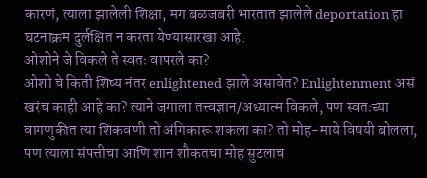कारणं, त्याला झालेली शिक्षा, मग बळजबरी भारतात झालेले deportation हा घटनाक्रम दुर्लक्षित न करता येण्यासारखा आहे.
ओशोने जे विकले ते स्वतः वापरले का?
ओशो चे किती शिष्य नंतर enlightened झाले असावेत? Enlightenment असं खरंच काही आहे का? त्याने जगाला तत्त्वज्ञान/अध्यात्म विकले, पण स्वतःच्या वागणुकीत त्या शिकवणी तो अंगिकारू शकला का? तो मोह-माये विषयी बोलला, पण त्याला संपत्तीचा आणि शान शौकतचा मोह सुटलाच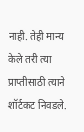नाही. तेही मान्य केले तरी त्या प्राप्तीसाठी त्याने शॉर्टकट निवडले.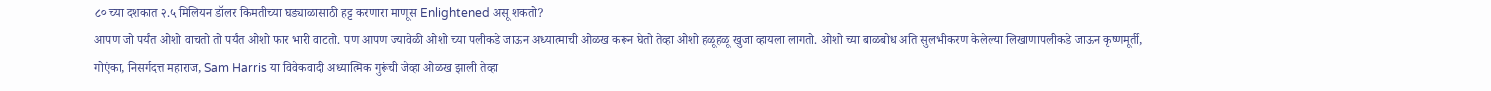८० च्या दशकात २.५ मिलियन डॉलर किमतीच्या घड्याळासाठी हट्ट करणारा माणूस Enlightened असू शकतो?
आपण जो पर्यंत ओशो वाचतो तो पर्यंत ओशो फार भारी वाटतो. पण आपण ज्यावेळी ओशो च्या पलीकडे जाऊन अध्यात्माची ओळख करून घेतो तेव्हा ओशो हळूहळू खुजा व्हायला लागतो. ओशो च्या बाळबोध अति सुलभीकरण केलेल्या लिखाणापलीकडे जाऊन कृष्णमूर्ती, गोएंका, निसर्गदत्त महाराज, Sam Harris या विवेकवादी अध्यात्मिक गुरूंची जेव्हा ओळख झाली तेव्हा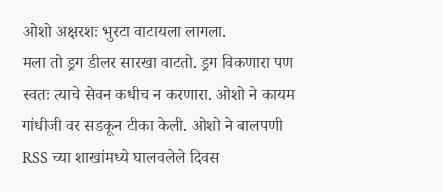ओशो अक्षरशः भुरटा वाटायला लागला.
मला तो ड्रग डीलर सारखा वाटतो. ड्रग विकणारा पण स्वतः त्याचे सेवन कधीच न करणारा. ओशो ने कायम गांधीजी वर सडकून टीका केली. ओशो ने बालपणी RSS च्या शाखांमध्ये घालवलेले दिवस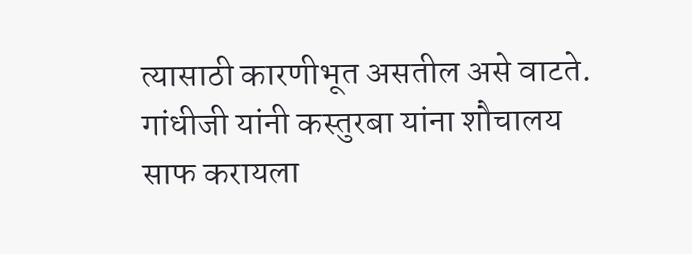त्यासाठी कारणीभूत असतील असे वाटते. गांधीजी यांनी कस्तुरबा यांना शौचालय साफ करायला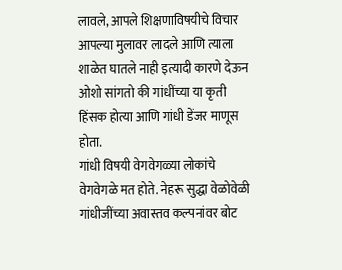लावले, आपले शिक्षणाविषयीचे विचार आपल्या मुलावर लादले आणि त्याला शाळेत घातले नाही इत्यादी कारणे देऊन ओशो सांगतो की गांधींच्या या कृती हिंसक होत्या आणि गांधी डेंजर माणूस होता.
गांधी विषयी वेगवेगळ्या लोकांचे वेगवेगळे मत होते. नेहरू सुद्धा वेळोवेळी गांधीजींच्या अवास्तव कल्पनांवर बोट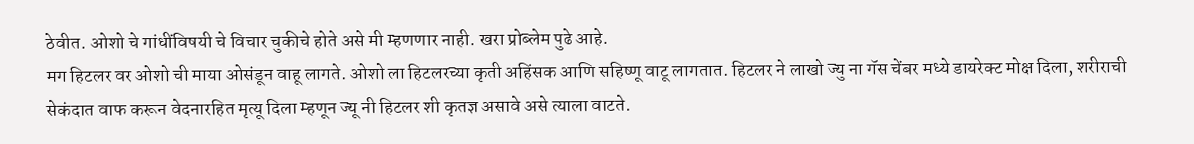ठेवीत. ओशो चे गांधींविषयी चे विचार चुकीचे होते असे मी म्हणणार नाही. खरा प्रोब्लेम पुढे आहे.
मग हिटलर वर ओशो ची माया ओसंडून वाहू लागते. ओशो ला हिटलरच्या कृती अहिंसक आणि सहिष्णू वाटू लागतात. हिटलर ने लाखो ज्यु ना गॅस चेंबर मध्ये डायरेक्ट मोक्ष दिला, शरीराची सेकंदात वाफ करून वेदनारहित मृत्यू दिला म्हणून ज्यू नी हिटलर शी कृतज्ञ असावे असे त्याला वाटते.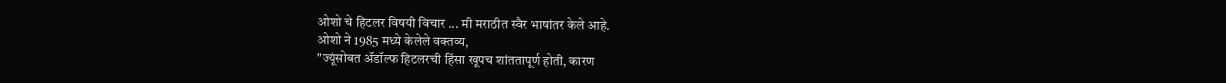ओशो चे हिटलर विषयी विचार ... मी मराठीत स्वैर भाषांतर केले आहे.
ओशो ने 1985 मध्ये केलेले वक्तव्य,
"ज्यूंसोबत ॲडॉल्फ हिटलरची हिंसा खूपच शांततापूर्ण होती, कारण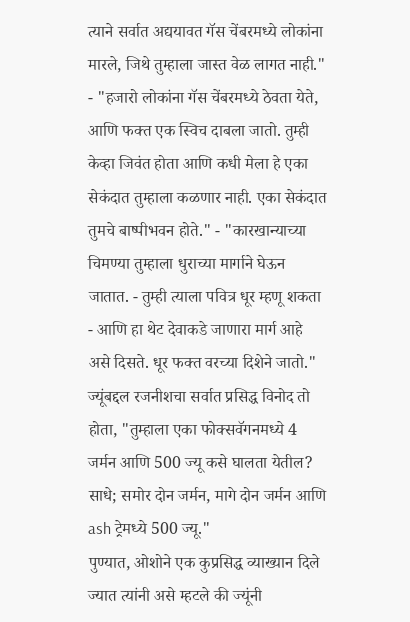त्याने सर्वात अद्ययावत गॅस चेंबरमध्ये लोकांना मारले, जिथे तुम्हाला जास्त वेळ लागत नाही." - "हजारो लोकांना गॅस चेंबरमध्ये ठेवता येते, आणि फक्त एक स्विच दाबला जातो. तुम्ही केव्हा जिवंत होता आणि कधी मेला हे एका सेकंदात तुम्हाला कळणार नाही. एका सेकंदात तुमचे बाष्पीभवन होते." - "कारखान्याच्या चिमण्या तुम्हाला धुराच्या मार्गाने घेऊन जातात. - तुम्ही त्याला पवित्र धूर म्हणू शकता - आणि हा थेट देवाकडे जाणारा मार्ग आहे असे दिसते. धूर फक्त वरच्या दिशेने जातो."
ज्यूंबद्दल रजनीशचा सर्वात प्रसिद्ध विनोद तो होता, "तुम्हाला एका फोक्सवॅगनमध्ये 4 जर्मन आणि 500 ज्यू कसे घालता येतील?
साधे; समोर दोन जर्मन, मागे दोन जर्मन आणि ash ट्रेमध्ये 500 ज्यू."
पुण्यात, ओशोने एक कुप्रसिद्ध व्याख्यान दिले ज्यात त्यांनी असे म्हटले की ज्यूंनी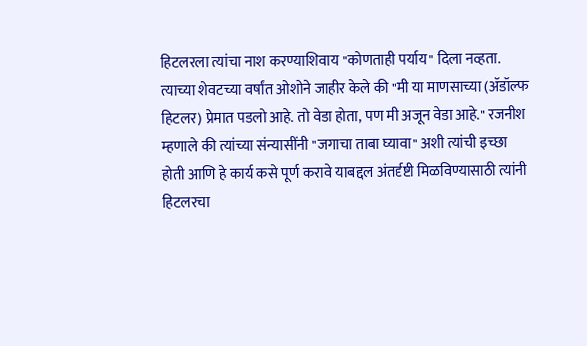हिटलरला त्यांचा नाश करण्याशिवाय "कोणताही पर्याय" दिला नव्हता. त्याच्या शेवटच्या वर्षांत ओशोने जाहीर केले की "मी या माणसाच्या (ॲडॉल्फ हिटलर) प्रेमात पडलो आहे. तो वेडा होता, पण मी अजून वेडा आहे." रजनीश म्हणाले की त्यांच्या संन्यासींनी "जगाचा ताबा घ्यावा" अशी त्यांची इच्छा होती आणि हे कार्य कसे पूर्ण करावे याबद्दल अंतर्दृष्टी मिळविण्यासाठी त्यांनी हिटलरचा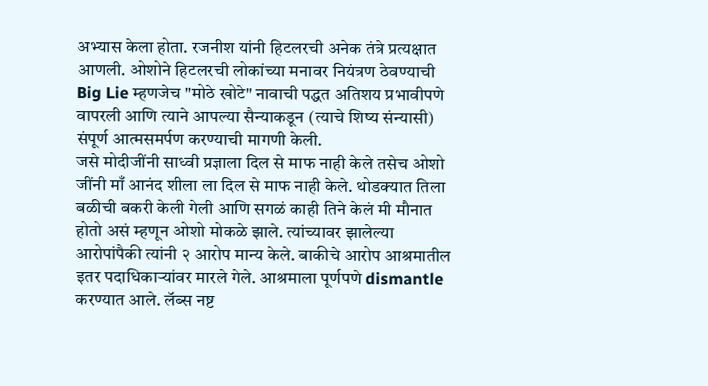अभ्यास केला होता. रजनीश यांनी हिटलरची अनेक तंत्रे प्रत्यक्षात आणली. ओशोने हिटलरची लोकांच्या मनावर नियंत्रण ठेवण्याची Big Lie म्हणजेच "मोठे खोटे" नावाची पद्धत अतिशय प्रभावीपणे वापरली आणि त्याने आपल्या सैन्याकडून (त्याचे शिष्य संन्यासी) संपूर्ण आत्मसमर्पण करण्याची मागणी केली.
जसे मोदीजींनी साध्वी प्रज्ञाला दिल से माफ नाही केले तसेच ओशो जींनी माँ आनंद शीला ला दिल से माफ नाही केले. थोडक्यात तिला बळीची बकरी केली गेली आणि सगळं काही तिने केलं मी मौनात होतो असं म्हणून ओशो मोकळे झाले. त्यांच्यावर झालेल्या आरोपांपैकी त्यांनी २ आरोप मान्य केले. बाकीचे आरोप आश्रमातील इतर पदाधिकाऱ्यांवर मारले गेले. आश्रमाला पूर्णपणे dismantle करण्यात आले. लॅब्स नष्ट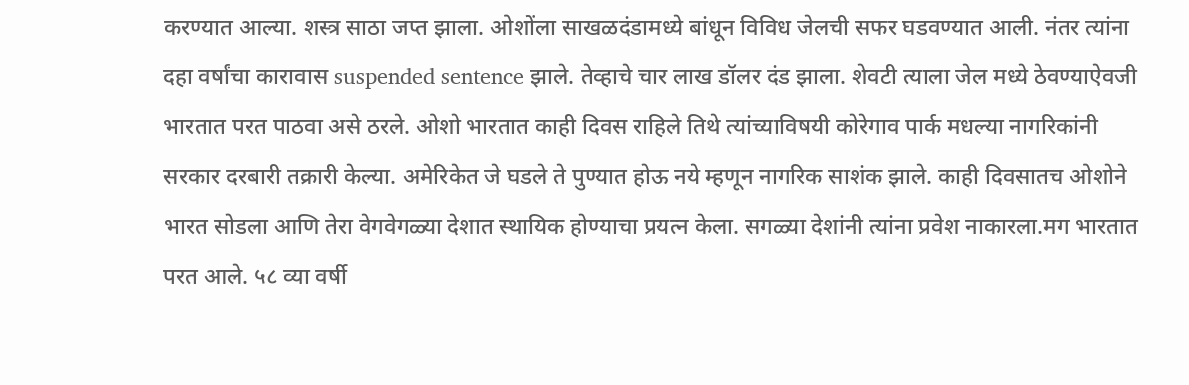करण्यात आल्या. शस्त्र साठा जप्त झाला. ओशोंला साखळदंडामध्ये बांधून विविध जेलची सफर घडवण्यात आली. नंतर त्यांना दहा वर्षांचा कारावास suspended sentence झाले. तेव्हाचे चार लाख डॉलर दंड झाला. शेवटी त्याला जेल मध्ये ठेवण्याऐवजी भारतात परत पाठवा असे ठरले. ओशो भारतात काही दिवस राहिले तिथे त्यांच्याविषयी कोरेगाव पार्क मधल्या नागरिकांनी सरकार दरबारी तक्रारी केल्या. अमेरिकेत जे घडले ते पुण्यात होऊ नये म्हणून नागरिक साशंक झाले. काही दिवसातच ओशोने भारत सोडला आणि तेरा वेगवेगळ्या देशात स्थायिक होण्याचा प्रयत्न केला. सगळ्या देशांनी त्यांना प्रवेश नाकारला.मग भारतात परत आले. ५८ व्या वर्षी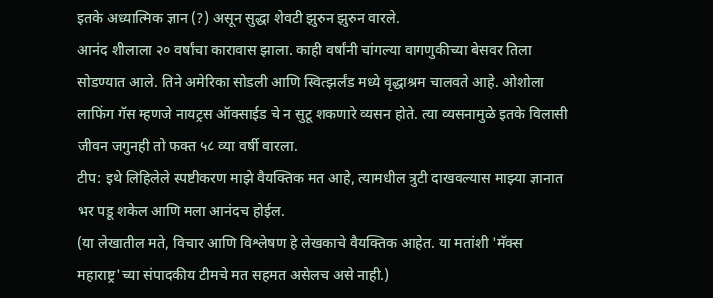इतके अध्यात्मिक ज्ञान (?) असून सुद्धा शेवटी झुरुन झुरुन वारले.
आनंद शीलाला २० वर्षांचा कारावास झाला. काही वर्षांनी चांगल्या वागणुकीच्या बेसवर तिला सोडण्यात आले. तिने अमेरिका सोडली आणि स्वित्झर्लंड मध्ये वृद्धाश्रम चालवते आहे. ओशोला लाफिंग गॅस म्हणजे नायट्रस ऑक्साईड चे न सुटू शकणारे व्यसन होते. त्या व्यसनामुळे इतके विलासी जीवन जगुनही तो फक्त ५८ व्या वर्षी वारला.
टीप: इथे लिहिलेले स्पष्टीकरण माझे वैयक्तिक मत आहे, त्यामधील त्रुटी दाखवल्यास माझ्या ज्ञानात भर पडू शकेल आणि मला आनंदच होईल.
(या लेखातील मते, विचार आणि विश्लेषण हे लेखकाचे वैयक्तिक आहेत. या मतांशी 'मॅक्स महाराष्ट्र'च्या संपादकीय टीमचे मत सहमत असेलच असे नाही.)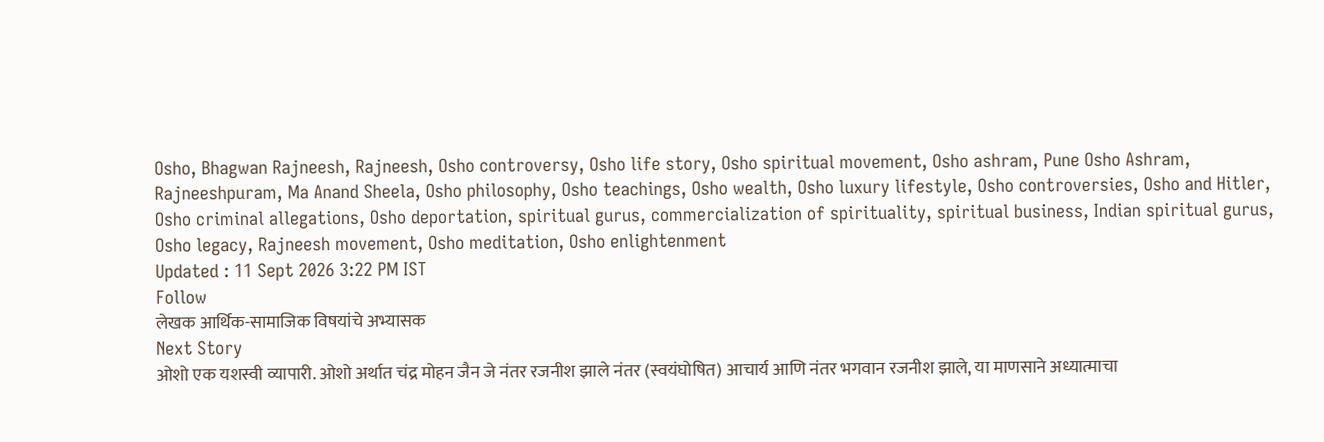Osho, Bhagwan Rajneesh, Rajneesh, Osho controversy, Osho life story, Osho spiritual movement, Osho ashram, Pune Osho Ashram, Rajneeshpuram, Ma Anand Sheela, Osho philosophy, Osho teachings, Osho wealth, Osho luxury lifestyle, Osho controversies, Osho and Hitler, Osho criminal allegations, Osho deportation, spiritual gurus, commercialization of spirituality, spiritual business, Indian spiritual gurus, Osho legacy, Rajneesh movement, Osho meditation, Osho enlightenment
Updated : 11 Sept 2026 3:22 PM IST
Follow
लेखक आर्थिक-सामाजिक विषयांचे अभ्यासक
Next Story
ओशो एक यशस्वी व्यापारी. ओशो अर्थात चंद्र मोहन जैन जे नंतर रजनीश झाले नंतर (स्वयंघोषित) आचार्य आणि नंतर भगवान रजनीश झाले, या माणसाने अध्यात्माचा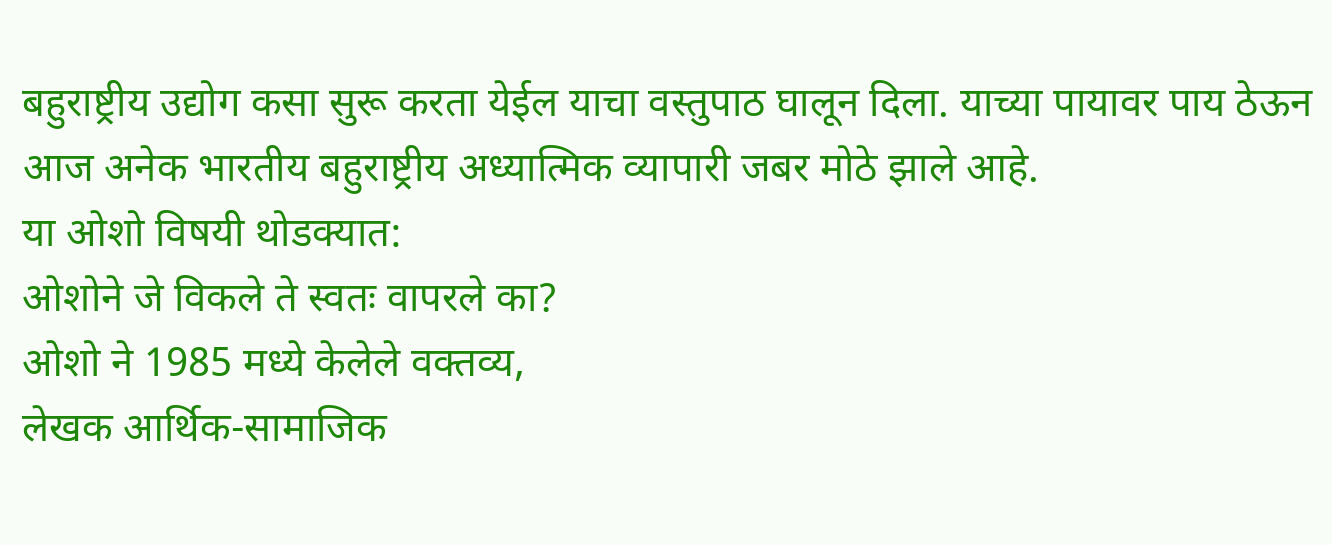बहुराष्ट्रीय उद्योग कसा सुरू करता येईल याचा वस्तुपाठ घालून दिला. याच्या पायावर पाय ठेऊन आज अनेक भारतीय बहुराष्ट्रीय अध्यात्मिक व्यापारी जबर मोठे झाले आहे.
या ओशो विषयी थोडक्यात:
ओशोने जे विकले ते स्वतः वापरले का?
ओशो ने 1985 मध्ये केलेले वक्तव्य,
लेखक आर्थिक-सामाजिक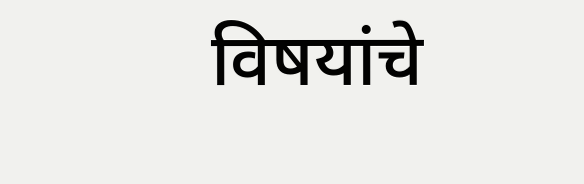विषयांचे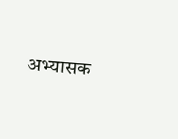अभ्यासक